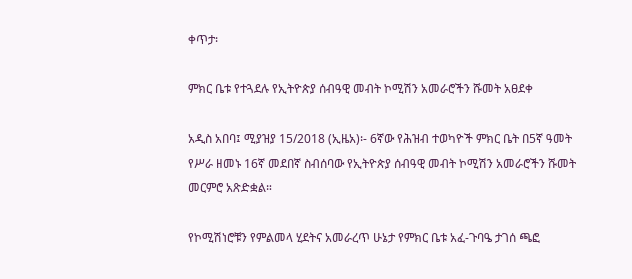ቀጥታ፡

ምክር ቤቱ የተጓደሉ የኢትዮጵያ ሰብዓዊ መብት ኮሚሽን አመራሮችን ሹመት አፀደቀ

አዲስ አበባ፤ ሚያዝያ 15/2018 (ኢዜአ)፡- 6ኛው የሕዝብ ተወካዮች ምክር ቤት በ5ኛ ዓመት የሥራ ዘመኑ 16ኛ መደበኛ ስብሰባው የኢትዮጵያ ሰብዓዊ መብት ኮሚሽን አመራሮችን ሹመት መርምሮ አጽድቋል።

የኮሚሽነሮቹን የምልመላ ሂደትና አመራረጥ ሁኔታ የምክር ቤቱ አፈ-ጉባዔ ታገሰ ጫፎ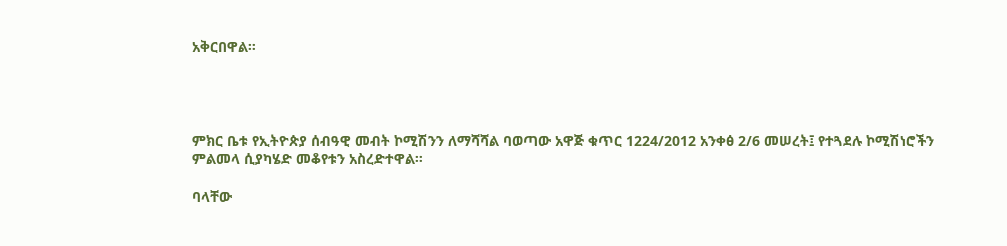አቅርበዋል።




ምክር ቤቱ የኢትዮጵያ ሰብዓዊ መብት ኮሚሽንን ለማሻሻል ባወጣው አዋጅ ቁጥር 1224/2012 አንቀፅ 2/6 መሠረት፤ የተጓደሉ ኮሚሽነሮችን ምልመላ ሲያካሄድ መቆየቱን አስረድተዋል።

ባላቸው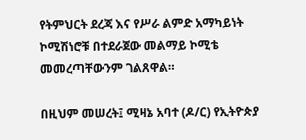የትምህርት ደረጃ እና የሥራ ልምድ አማካይነት ኮሚሽነሮቹ በተደራጀው መልማይ ኮሚቴ መመረጣቸውንም ገልጸዋል።

በዚህም መሠረት፤ ሚዛኔ አባተ (ዶ/ር) የኢትዮጵያ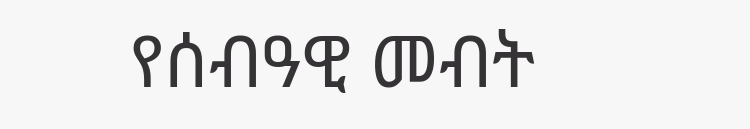የሰብዓዊ መብት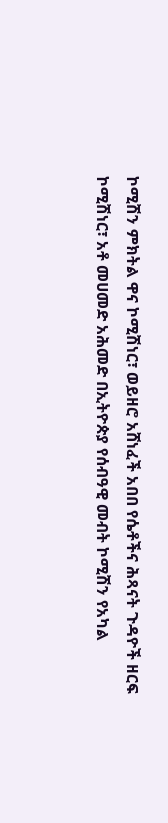ኮሚሽን ምክትል ዋና ኮሚሽነር፣ ወይዘሮ አሸነፈች አበበ የሴቶችና ሕጻናት ጉዳዮች ዘርፍ ኮሚሽነር፣ አቶ መሀመድ አሕመድ በኢትዮጵያ የሰብዓዊ መብት ኮሚሽን የአካል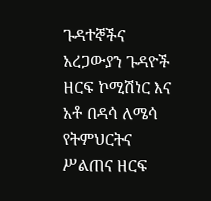ጉዳተኞችና አረጋውያን ጉዳዮች ዘርፍ ኮሚሽነር እና አቶ በዳሳ ለሜሳ የትምህርትና ሥልጠና ዘርፍ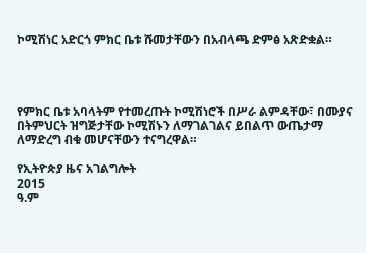ኮሚሽነር አድርጎ ምክር ቤቱ ሹመታቸውን በአብላጫ ድምፅ አጽድቋል።




የምክር ቤቱ አባላትም የተመረጡት ኮሚሽነሮች በሥራ ልምዳቸው፣ በሙያና በትምህርት ዝግጅታቸው ኮሚሽኑን ለማገልገልና ይበልጥ ውጤታማ ለማድረግ ብቁ መሆናቸውን ተናግረዋል።

የኢትዮጵያ ዜና አገልግሎት
2015
ዓ.ም